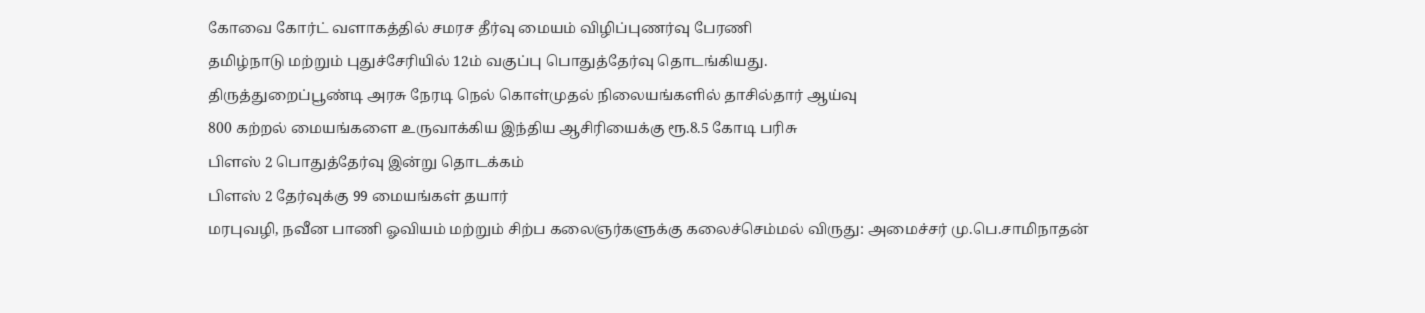கோவை கோர்ட் வளாகத்தில் சமரச தீர்வு மையம் விழிப்புணர்வு பேரணி
தமிழ்நாடு மற்றும் புதுச்சேரியில் 12ம் வகுப்பு பொதுத்தேர்வு தொடங்கியது.
திருத்துறைப்பூண்டி அரசு நேரடி நெல் கொள்முதல் நிலையங்களில் தாசில்தார் ஆய்வு
800 கற்றல் மையங்களை உருவாக்கிய இந்திய ஆசிரியைக்கு ரூ.8.5 கோடி பரிசு
பிளஸ் 2 பொதுத்தேர்வு இன்று தொடக்கம்
பிளஸ் 2 தேர்வுக்கு 99 மையங்கள் தயார்
மரபுவழி, நவீன பாணி ஓவியம் மற்றும் சிற்ப கலைஞர்களுக்கு கலைச்செம்மல் விருது: அமைச்சர் மு.பெ.சாமிநாதன்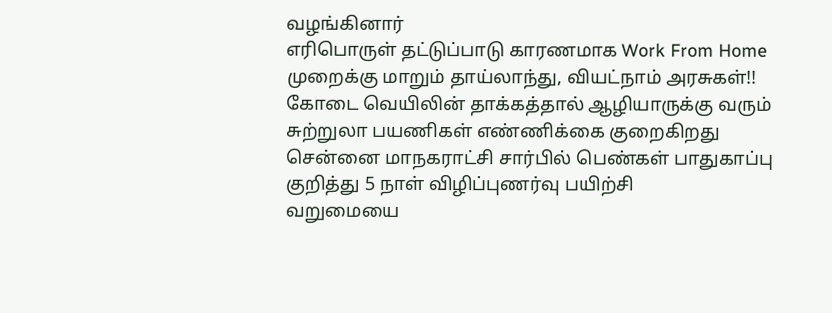வழங்கினார்
எரிபொருள் தட்டுப்பாடு காரணமாக Work From Home முறைக்கு மாறும் தாய்லாந்து, வியட்நாம் அரசுகள்!!
கோடை வெயிலின் தாக்கத்தால் ஆழியாருக்கு வரும் சுற்றுலா பயணிகள் எண்ணிக்கை குறைகிறது
சென்னை மாநகராட்சி சார்பில் பெண்கள் பாதுகாப்பு குறித்து 5 நாள் விழிப்புணர்வு பயிற்சி
வறுமையை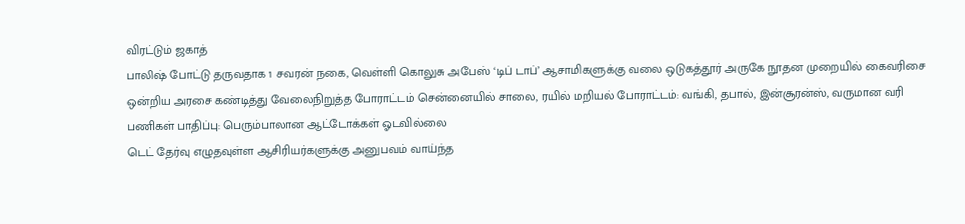விரட்டும் ஜகாத்
பாலிஷ் போட்டு தருவதாக 1 சவரன் நகை, வெள்ளி கொலுசு அபேஸ் ‘டிப் டாப்’ ஆசாமிகளுக்கு வலை ஒடுகத்தூர் அருகே நூதன முறையில் கைவரிசை
ஒன்றிய அரசை கண்டித்து வேலைநிறுத்த போராட்டம் சென்னையில் சாலை, ரயில் மறியல் போராட்டம்: வங்கி, தபால், இன்சூரன்ஸ், வருமான வரி பணிகள் பாதிப்பு: பெரும்பாலான ஆட்டோக்கள் ஓடவில்லை
டெட் தேர்வு எழுதவுள்ள ஆசிரியர்களுக்கு அனுபவம் வாய்ந்த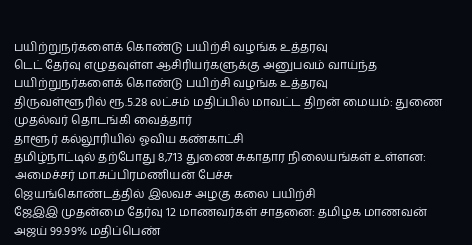பயிற்றுநர்களைக் கொண்டு பயிற்சி வழங்க உத்தரவு
டெட் தேர்வு எழுதவுள்ள ஆசிரியர்களுக்கு அனுபவம் வாய்ந்த பயிற்றுநர்களைக் கொண்டு பயிற்சி வழங்க உத்தரவு
திருவள்ளூரில் ரூ.5.28 லட்சம் மதிப்பில் மாவட்ட திறன் மையம்: துணை முதல்வர் தொடங்கி வைத்தார்
தாளூர் கல்லூரியில் ஓவிய கண்காட்சி
தமிழ்நாட்டில் தற்போது 8,713 துணை சுகாதார நிலையங்கள் உள்ளன: அமைச்சர் மா.சுப்பிரமணியன் பேச்சு
ஜெயங்கொண்டத்தில் இலவச அழகு கலை பயிற்சி
ஜேஇஇ முதன்மை தேர்வு 12 மாணவர்கள் சாதனை: தமிழக மாணவன் அஜய் 99.99% மதிப்பெண்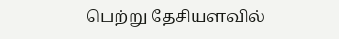பெற்று தேசியளவில்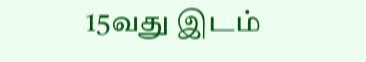15வது இடம்